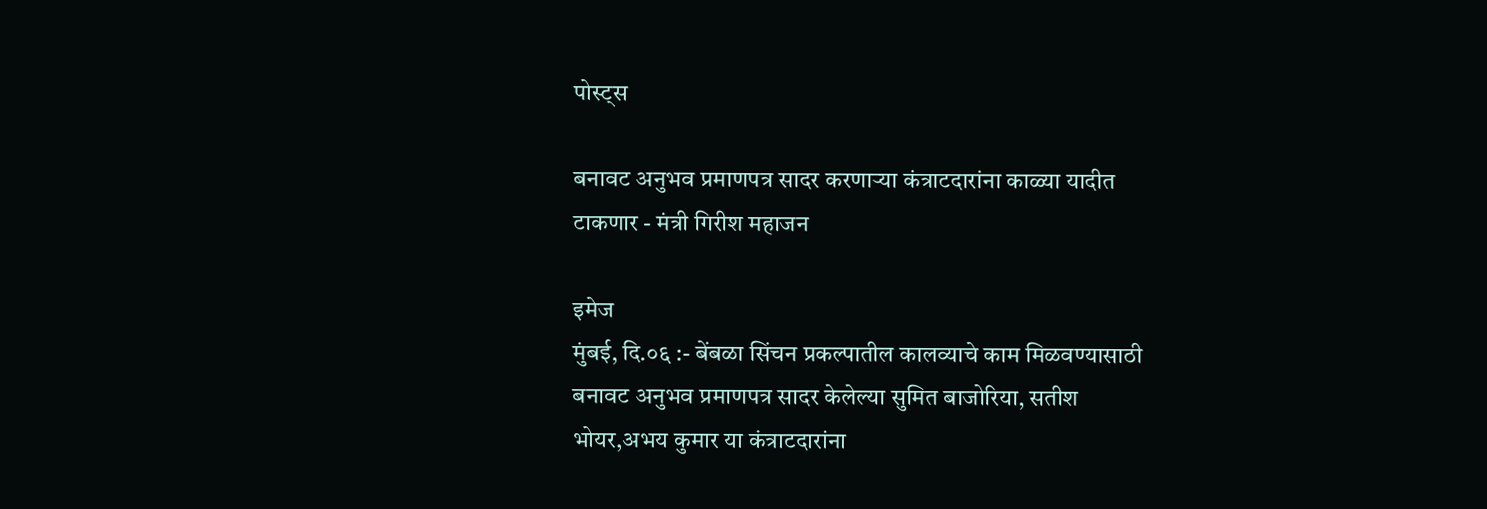पोस्ट्स

बनावट अनुभव प्रमाणपत्र सादर करणाऱ्या कंत्राटदारांना काळ्या यादीत टाकणार - मंत्री गिरीश महाजन

इमेज
मुंबई, दि.०६ :- बेंबळा सिंचन प्रकल्पातील कालव्याचे काम मिळवण्यासाठी बनावट अनुभव प्रमाणपत्र सादर केलेल्या सुमित बाजोरिया, सतीश भोयर,अभय कुमार या कंत्राटदारांना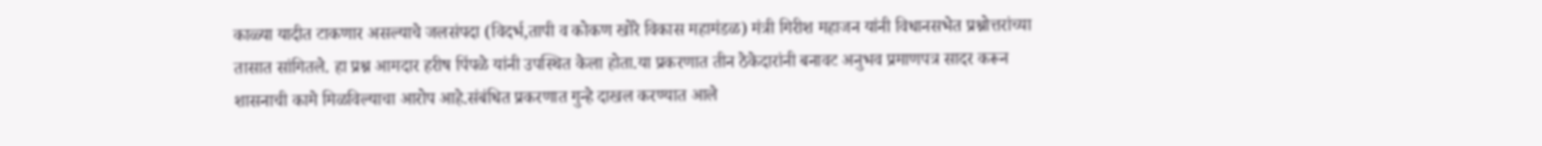काळ्या यादीत टाकणार असल्याचे जलसंपदा (विदर्भ,तापी व कोकण खोरे विकास महामंडळ) मंत्री गिरीश महाजन यांनी विधानसभेत प्रश्नोत्तरांच्या तासात सांगितले. हा प्रश्न आमदार हरीष पिंपळे यांनी उपस्थित केला होता.या प्रकरणात तीन ठेकेदारांनी बनावट अनुभव प्रमाणपत्र सादर करून शासनाची कामे मिळविल्याचा आरोप आहे.संबंधित प्रकरणात गुन्हे दाखल करण्यात आले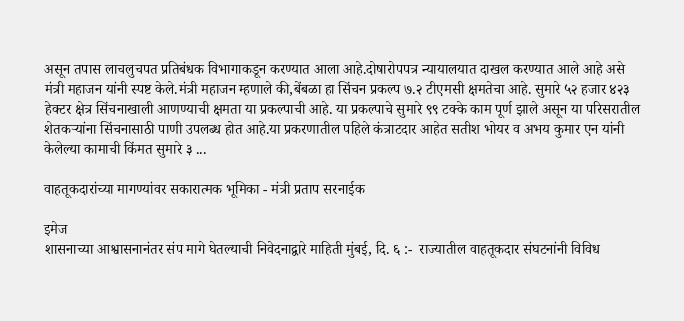असून तपास लाचलुचपत प्रतिबंधक विभागाकडून करण्यात आला आहे.दोषारोपपत्र न्यायालयात दाखल करण्यात आले आहे असे मंत्री महाजन यांनी स्पष्ट केले.मंत्री महाजन म्हणाले की,बेंबळा हा सिंचन प्रकल्प ७.२ टीएमसी क्षमतेचा आहे. सुमारे ५२ हजार ४२३ हेक्टर क्षेत्र सिंचनाखाली आणण्याची क्षमता या प्रकल्पाची आहे. या प्रकल्पाचे सुमारे ९९ टक्के काम पूर्ण झाले असून या परिसरातील शेतकऱ्यांना सिंचनासाठी पाणी उपलब्ध होत आहे.या प्रकरणातील पहिले कंत्राटदार आहेत सतीश भोयर व अभय कुमार एन यांनी केलेल्या कामाची किंमत सुमारे ३ ...

वाहतूकदारांच्या मागण्यांवर सकारात्मक भूमिका - मंत्री प्रताप सरनाईक

इमेज
शासनाच्या आश्वासनानंतर संप मागे घेतल्याची निवेदनाद्वारे माहिती मुंबई, दि. ६ :-  राज्यातील वाहतूकदार संघटनांनी विविध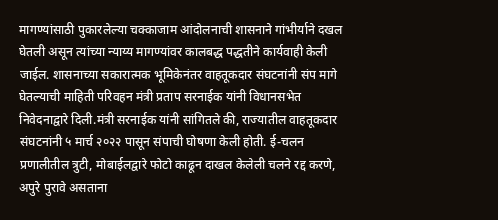मागण्यांसाठी पुकारलेल्या चक्काजाम आंदोलनाची शासनाने गांभीर्याने दखल घेतली असून त्यांच्या न्याय्य मागण्यांवर कालबद्ध पद्धतीने कार्यवाही केली जाईल. शासनाच्या सकारात्मक भूमिकेनंतर वाहतूकदार संघटनांनी संप मागे घेतल्याची माहिती परिवहन मंत्री प्रताप सरनाईक यांनी विधानसभेत निवेदनाद्वारे दिली.मंत्री सरनाईक यांनी सांगितले की, राज्यातील वाहतूकदार संघटनांनी ५ मार्च २०२२ पासून संपाची घोषणा केली होती. ई-चलन प्रणालीतील त्रुटी, मोबाईलद्वारे फोटो काढून दाखल केलेली चलने रद्द करणे, अपुरे पुरावे असताना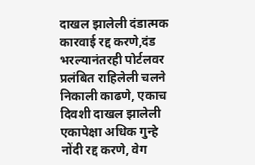दाखल झालेली दंडात्मक कारवाई रद्द करणे,दंड भरल्यानंतरही पोर्टलवर प्रलंबित राहिलेली चलने निकाली काढणे, एकाच दिवशी दाखल झालेली एकापेक्षा अधिक गुन्हे नोंदी रद्द करणे, वेग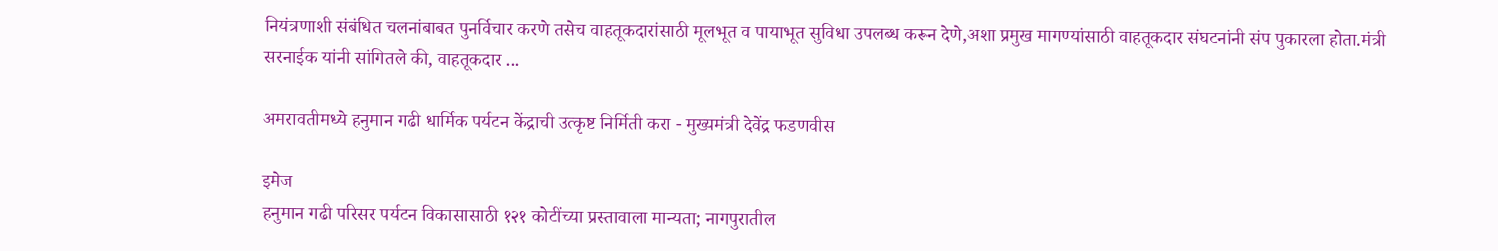नियंत्रणाशी संबंधित चलनांबाबत पुनर्विचार करणे तसेच वाहतूकदारांसाठी मूलभूत व पायाभूत सुविधा उपलब्ध करून देणे,अशा प्रमुख मागण्यांसाठी वाहतूकदार संघटनांनी संप पुकारला होता.मंत्री सरनाईक यांनी सांगितले की, वाहतूकदार ...

अमरावतीमध्ये हनुमान गढी धार्मिक पर्यटन केंद्राची उत्कृष्ट निर्मिती करा - मुख्यमंत्री देवेंद्र फडणवीस

इमेज
हनुमान गढी परिसर पर्यटन विकासासाठी १२१ कोटींच्या प्रस्तावाला मान्यता; नागपुरातील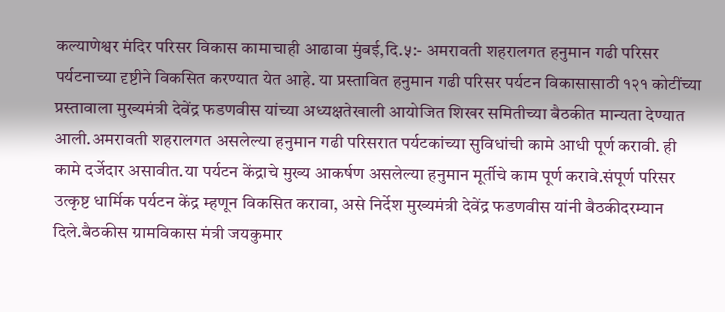कल्याणेश्वर मंदिर परिसर विकास कामाचाही आढावा मुंबई,दि.५:- अमरावती शहरालगत हनुमान गढी परिसर पर्यटनाच्या दृष्टीने विकसित करण्यात येत आहे. या प्रस्तावित हनुमान गढी परिसर पर्यटन विकासासाठी १२१ कोटींच्या प्रस्तावाला मुख्यमंत्री देवेंद्र फडणवीस यांच्या अध्यक्षतेखाली आयोजित शिखर समितीच्या बैठकीत मान्यता देण्यात आली.अमरावती शहरालगत असलेल्या हनुमान गढी परिसरात पर्यटकांच्या सुविधांची कामे आधी पूर्ण करावी. ही कामे दर्जेदार असावीत.या पर्यटन केंद्राचे मुख्य आकर्षण असलेल्या हनुमान मूर्तीचे काम पूर्ण करावे.संपूर्ण परिसर उत्कृष्ट धार्मिक पर्यटन केंद्र म्हणून विकसित करावा, असे निर्देश मुख्यमंत्री देवेंद्र फडणवीस यांनी बैठकीदरम्यान दिले.बैठकीस ग्रामविकास मंत्री जयकुमार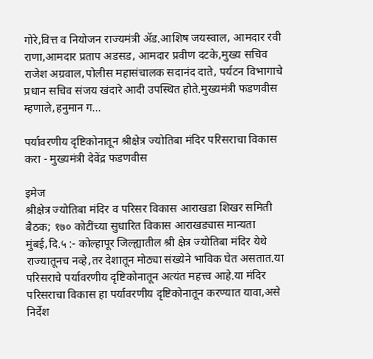गोरे,वित्त व नियोजन राज्यमंत्री ॲड.आशिष जयस्वाल, आमदार रवी राणा,आमदार प्रताप अडसड, आमदार प्रवीण दटके,मुख्य सचिव राजेश अग्रवाल,पोलीस महासंचालक सदानंद दाते, पर्यटन विभागाचे प्रधान सचिव संजय खंदारे आदी उपस्थित होते.मुख्यमंत्री फडणवीस म्हणाले,हनुमान ग...

पर्यावरणीय दृष्टिकोनातून श्रीक्षेत्र ज्योतिबा मंदिर परिसराचा विकास करा - मुख्यमंत्री देवेंद्र फडणवीस

इमेज
श्रीक्षेत्र ज्योतिबा मंदिर व परिसर विकास आराखडा शिखर समिती बैठक; १७० कोटींच्या सुधारित विकास आराखड्यास मान्यता मुंबई,दि.५ :- कोल्हापूर जिल्ह्यातील श्री क्षेत्र ज्योतिबा मंदिर येथे राज्यातूनच नव्हे,तर देशातून मोठ्या संख्येने भाविक घेत असतात.या परिसराचे पर्यावरणीय दृष्टिकोनातून अत्यंत महत्त्व आहे.या मंदिर परिसराचा विकास हा पर्यावरणीय दृष्टिकोनातून करण्यात यावा,असे निर्देश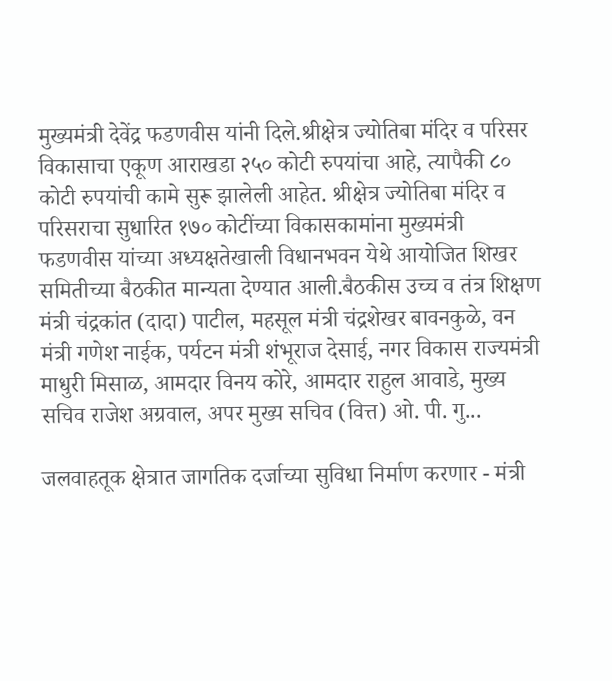मुख्यमंत्री देवेंद्र फडणवीस यांनी दिले.श्रीक्षेत्र ज्योतिबा मंदिर व परिसर विकासाचा एकूण आराखडा २५० कोटी रुपयांचा आहे, त्यापैकी ८० कोटी रुपयांची कामे सुरू झालेली आहेत. श्रीक्षेत्र ज्योतिबा मंदिर व परिसराचा सुधारित १७० कोटींच्या विकासकामांना मुख्यमंत्री फडणवीस यांच्या अध्यक्षतेखाली विधानभवन येथे आयोजित शिखर समितीच्या बैठकीत मान्यता देण्यात आली.बैठकीस उच्च व तंत्र शिक्षण मंत्री चंद्रकांत (दादा) पाटील, महसूल मंत्री चंद्रशेखर बावनकुळे, वन मंत्री गणेश नाईक, पर्यटन मंत्री शंभूराज देसाई, नगर विकास राज्यमंत्री माधुरी मिसाळ, आमदार विनय कोरे, आमदार राहुल आवाडे, मुख्य सचिव राजेश अग्रवाल, अपर मुख्य सचिव (वित्त) ओ. पी. गु...

जलवाहतूक क्षेत्रात जागतिक दर्जाच्या सुविधा निर्माण करणार - मंत्री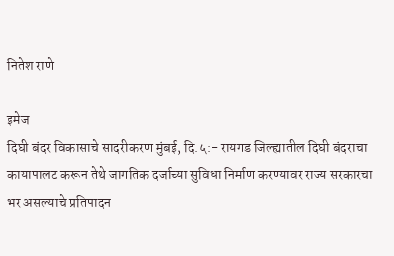नितेश राणे

इमेज
दिघी बंदर विकासाचे सादरीकरण मुंबई, दि.५:- रायगड जिल्ह्यातील दिघी बंदराचा कायापालट करून तेथे जागतिक दर्जाच्या सुविधा निर्माण करण्यावर राज्य सरकारचा भर असल्याचे प्रतिपादन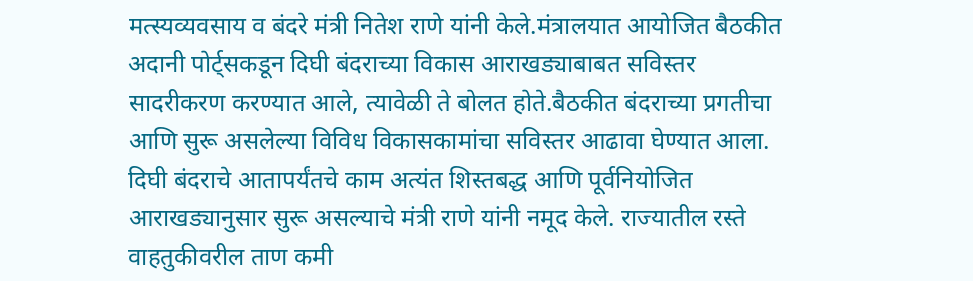मत्स्यव्यवसाय व बंदरे मंत्री नितेश राणे यांनी केले.मंत्रालयात आयोजित बैठकीत अदानी पोर्ट्सकडून दिघी बंदराच्या विकास आराखड्याबाबत सविस्तर सादरीकरण करण्यात आले, त्यावेळी ते बोलत होते.बैठकीत बंदराच्या प्रगतीचा आणि सुरू असलेल्या विविध विकासकामांचा सविस्तर आढावा घेण्यात आला. दिघी बंदराचे आतापर्यंतचे काम अत्यंत शिस्तबद्ध आणि पूर्वनियोजित आराखड्यानुसार सुरू असल्याचे मंत्री राणे यांनी नमूद केले. राज्यातील रस्ते वाहतुकीवरील ताण कमी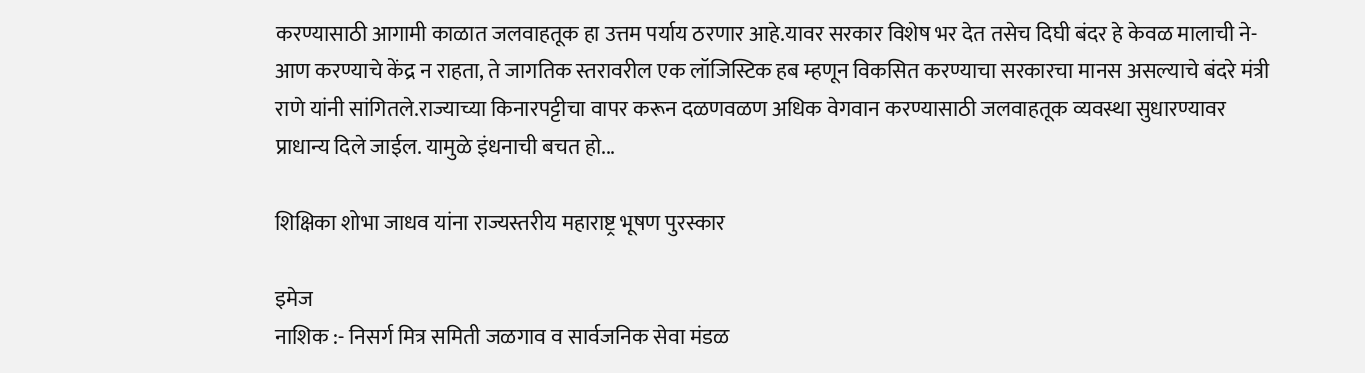करण्यासाठी आगामी काळात जलवाहतूक हा उत्तम पर्याय ठरणार आहे.यावर सरकार विशेष भर देत तसेच दिघी बंदर हे केवळ मालाची ने-आण करण्याचे केंद्र न राहता, ते जागतिक स्तरावरील एक लॉजिस्टिक हब म्हणून विकसित करण्याचा सरकारचा मानस असल्याचे बंदरे मंत्री राणे यांनी सांगितले.राज्याच्या किनारपट्टीचा वापर करून दळणवळण अधिक वेगवान करण्यासाठी जलवाहतूक व्यवस्था सुधारण्यावर प्राधान्य दिले जाईल. यामुळे इंधनाची बचत हो...

शिक्षिका शोभा जाधव यांना राज्यस्तरीय महाराष्ट्र भूषण पुरस्कार

इमेज
नाशिक :- निसर्ग मित्र समिती जळगाव व सार्वजनिक सेवा मंडळ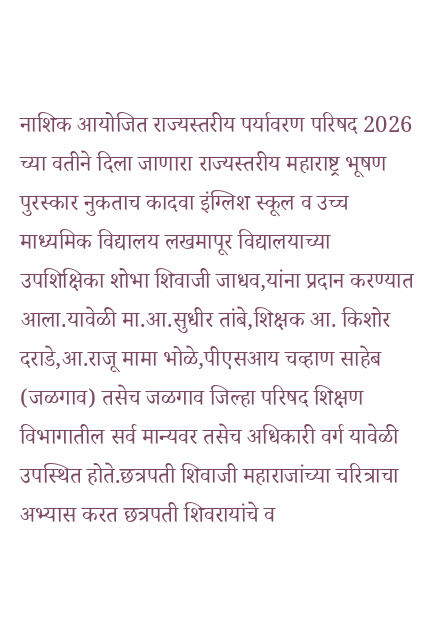नाशिक आयोजित राज्यस्तरीय पर्यावरण परिषद 2026 च्या वतीने दिला जाणारा राज्यस्तरीय महाराष्ट्र भूषण पुरस्कार नुकताच कादवा इंग्लिश स्कूल व उच्च माध्यमिक विद्यालय लखमापूर विद्यालयाच्या उपशिक्षिका शोभा शिवाजी जाधव,यांना प्रदान करण्यात आला.यावेळी मा.आ.सुधीर तांबे,शिक्षक आ. किशोर दराडे,आ.राजू मामा भोळे,पीएसआय चव्हाण साहेब (जळगाव) तसेच जळगाव जिल्हा परिषद शिक्षण विभागातील सर्व मान्यवर तसेच अधिकारी वर्ग यावेळी उपस्थित होते.छत्रपती शिवाजी महाराजांच्या चरित्राचा अभ्यास करत छत्रपती शिवरायांचे व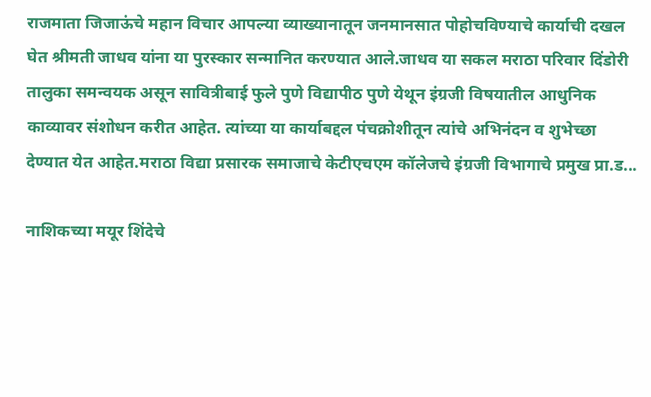राजमाता जिजाऊंचे महान विचार आपल्या व्याख्यानातून जनमानसात पोहोचविण्याचे कार्याची दखल घेत श्रीमती जाधव यांना या पुरस्कार सन्मानित करण्यात आले.जाधव या सकल मराठा परिवार दिंडोरी तालुका समन्वयक असून सावित्रीबाई फुले पुणे विद्यापीठ पुणे येथून इंग्रजी विषयातील आधुनिक काव्यावर संशोधन करीत आहेत. त्यांच्या या कार्याबद्दल पंचक्रोशीतून त्यांचे अभिनंदन व शुभेच्छा देण्यात येत आहेत.मराठा विद्या प्रसारक समाजाचे केटीएचएम कॉलेजचे इंग्रजी विभागाचे प्रमुख प्रा.ड...

नाशिकच्या मयूर शिंदेचे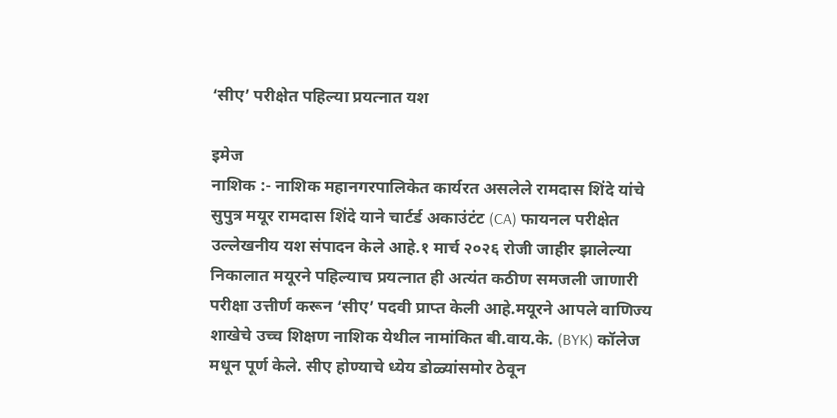‘सीए’ परीक्षेत पहिल्या प्रयत्नात यश

इमेज
नाशिक :- नाशिक महानगरपालिकेत कार्यरत असलेले रामदास शिंदे यांचे सुपुत्र मयूर रामदास शिंदे याने चार्टर्ड अकाउंटंट (CA) फायनल परीक्षेत उल्लेखनीय यश संपादन केले आहे.१ मार्च २०२६ रोजी जाहीर झालेल्या निकालात मयूरने पहिल्याच प्रयत्नात ही अत्यंत कठीण समजली जाणारी परीक्षा उत्तीर्ण करून ‘सीए’ पदवी प्राप्त केली आहे.मयूरने आपले वाणिज्य शाखेचे उच्च शिक्षण नाशिक येथील नामांकित बी.वाय.के. (BYK) कॉलेज मधून पूर्ण केले. सीए होण्याचे ध्येय डोळ्यांसमोर ठेवून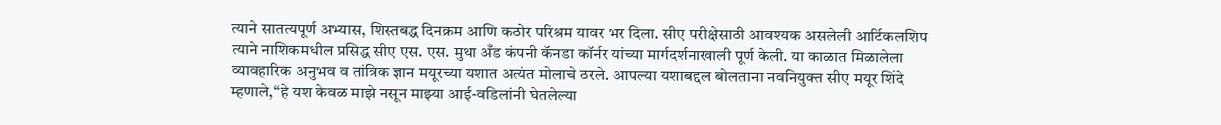त्याने सातत्यपूर्ण अभ्यास, शिस्तबद्ध दिनक्रम आणि कठोर परिश्रम यावर भर दिला. सीए परीक्षेसाठी आवश्यक असलेली आर्टिकलशिप त्याने नाशिकमधील प्रसिद्ध सीए एस. एस. मुथा अँड कंपनी कॅनडा कॉर्नर यांच्या मार्गदर्शनाखाली पूर्ण केली. या काळात मिळालेला व्यावहारिक अनुभव व तांत्रिक ज्ञान मयूरच्या यशात अत्यंत मोलाचे ठरले. आपल्या यशाबद्दल बोलताना नवनियुक्त सीए मयूर शिंदे म्हणाले,“हे यश केवळ माझे नसून माझ्या आई-वडिलांनी घेतलेल्या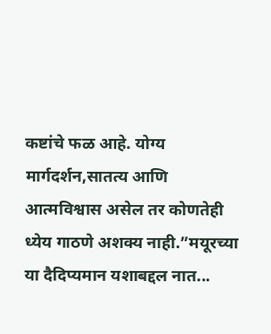कष्टांचे फळ आहे. योग्य मार्गदर्शन,सातत्य आणि आत्मविश्वास असेल तर कोणतेही ध्येय गाठणे अशक्य नाही.”मयूरच्या या दैदिप्यमान यशाबद्दल नात...